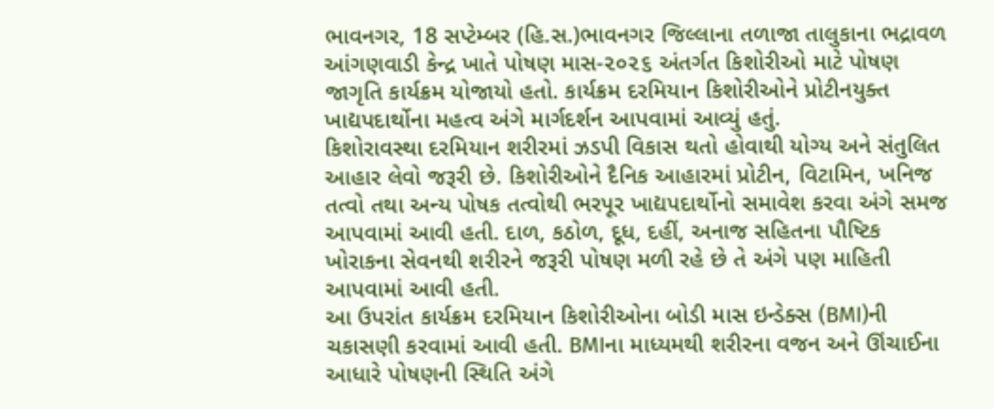ભાવનગર, 18 સપ્ટેમ્બર (હિ.સ.)ભાવનગર જિલ્લાના તળાજા તાલુકાના ભદ્રાવળ આંગણવાડી કેન્દ્ર ખાતે પોષણ માસ-૨૦૨૬ અંતર્ગત કિશોરીઓ માટે પોષણ જાગૃતિ કાર્યક્રમ યોજાયો હતો. કાર્યક્રમ દરમિયાન કિશોરીઓને પ્રોટીનયુક્ત ખાદ્યપદાર્થોના મહત્વ અંગે માર્ગદર્શન આપવામાં આવ્યું હતું.
કિશોરાવસ્થા દરમિયાન શરીરમાં ઝડપી વિકાસ થતો હોવાથી યોગ્ય અને સંતુલિત આહાર લેવો જરૂરી છે. કિશોરીઓને દૈનિક આહારમાં પ્રોટીન, વિટામિન, ખનિજ તત્વો તથા અન્ય પોષક તત્વોથી ભરપૂર ખાદ્યપદાર્થોનો સમાવેશ કરવા અંગે સમજ આપવામાં આવી હતી. દાળ, કઠોળ, દૂધ, દહીં, અનાજ સહિતના પૌષ્ટિક ખોરાકના સેવનથી શરીરને જરૂરી પોષણ મળી રહે છે તે અંગે પણ માહિતી આપવામાં આવી હતી.
આ ઉપરાંત કાર્યક્રમ દરમિયાન કિશોરીઓના બોડી માસ ઇન્ડેક્સ (BMI)ની ચકાસણી કરવામાં આવી હતી. BMIના માધ્યમથી શરીરના વજન અને ઊંચાઈના આધારે પોષણની સ્થિતિ અંગે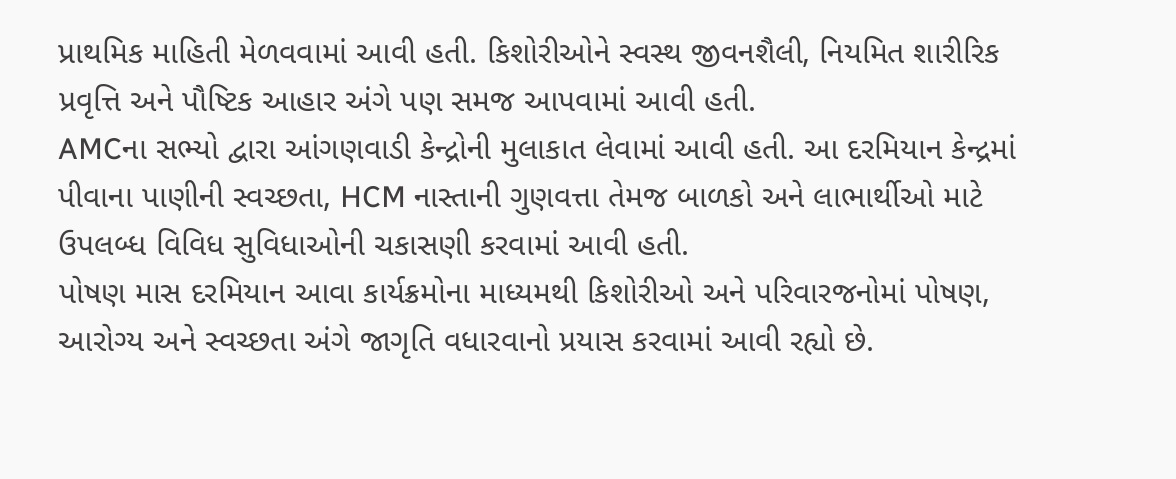પ્રાથમિક માહિતી મેળવવામાં આવી હતી. કિશોરીઓને સ્વસ્થ જીવનશૈલી, નિયમિત શારીરિક પ્રવૃત્તિ અને પૌષ્ટિક આહાર અંગે પણ સમજ આપવામાં આવી હતી.
AMCના સભ્યો દ્વારા આંગણવાડી કેન્દ્રોની મુલાકાત લેવામાં આવી હતી. આ દરમિયાન કેન્દ્રમાં પીવાના પાણીની સ્વચ્છતા, HCM નાસ્તાની ગુણવત્તા તેમજ બાળકો અને લાભાર્થીઓ માટે ઉપલબ્ધ વિવિધ સુવિધાઓની ચકાસણી કરવામાં આવી હતી.
પોષણ માસ દરમિયાન આવા કાર્યક્રમોના માધ્યમથી કિશોરીઓ અને પરિવારજનોમાં પોષણ, આરોગ્ય અને સ્વચ્છતા અંગે જાગૃતિ વધારવાનો પ્રયાસ કરવામાં આવી રહ્યો છે.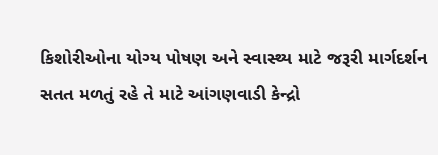કિશોરીઓના યોગ્ય પોષણ અને સ્વાસ્થ્ય માટે જરૂરી માર્ગદર્શન સતત મળતું રહે તે માટે આંગણવાડી કેન્દ્રો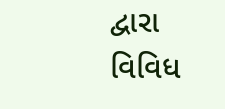દ્વારા વિવિધ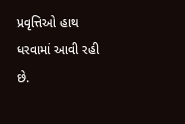પ્રવૃત્તિઓ હાથ ધરવામાં આવી રહી છે.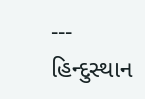---
હિન્દુસ્થાન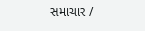સમાચાર /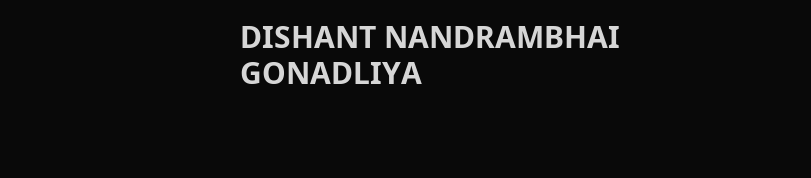DISHANT NANDRAMBHAI GONADLIYA